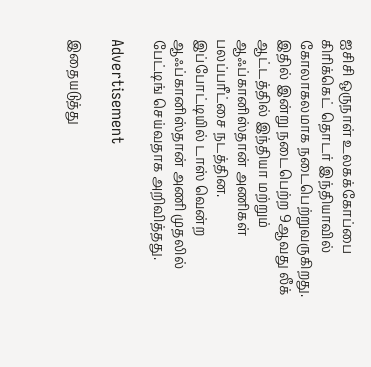ஐசிசி ஒருநாள் உலகக்கோப்பை கிரிக்கெட் தொடர் இந்தியாவில் கோலாகலமாக நடைபெற்றுவருகிறது. இதில் இன்று நடைபெற்ற 9ஆவது லீக் ஆட்டத்தில் இந்தியா மற்றும் ஆஃப்கானிஸ்தான் அணிகள் பலப்பரீட்சை நடத்தின. இப்போட்டியில் டாஸ் வென்ற ஆஃப்கானிஸ்தான் அணி முதலில் பேட்டிங் செய்வதாக அறிவித்தது.

Advertisement

இதையடுத்து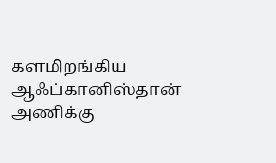களமிறங்கிய ஆஃப்கானிஸ்தான் அணிக்கு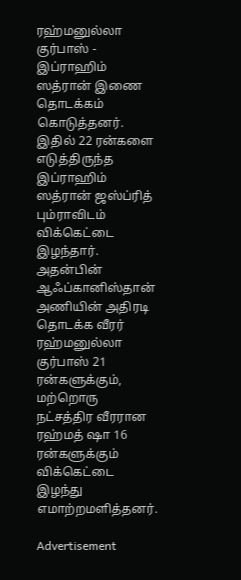ரஹ்மனுல்லா குர்பாஸ் - இப்ராஹிம் ஸத்ரான் இணை தொடக்கம் கொடுத்தனர். இதில் 22 ரன்களை எடுத்திருந்த இப்ராஹிம் ஸத்ரான் ஜஸ்ப்ரித் பும்ராவிடம் விக்கெட்டை இழந்தார். அதன்பின் ஆஃப்கானிஸ்தான் அணியின் அதிரடி தொடக்க வீரர் ரஹ்மனுல்லா குர்பாஸ் 21 ரன்களுக்கும், மற்றொரு நட்சத்திர வீரரான ரஹ்மத் ஷா 16 ரன்களுக்கும் விக்கெட்டை இழந்து எமாற்றமளித்தனர்.

Advertisement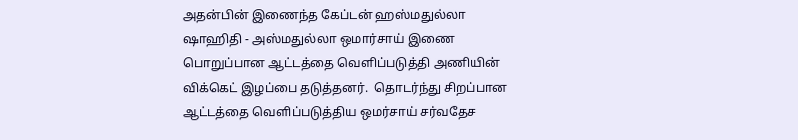அதன்பின் இணைந்த கேப்டன் ஹஸ்மதுல்லா ஷாஹிதி - அஸ்மதுல்லா ஒமார்சாய் இணை பொறுப்பான ஆட்டத்தை வெளிப்படுத்தி அணியின் விக்கெட் இழப்பை தடுத்தனர்.  தொடர்ந்து சிறப்பான ஆட்டத்தை வெளிப்படுத்திய ஒமர்சாய் சர்வதேச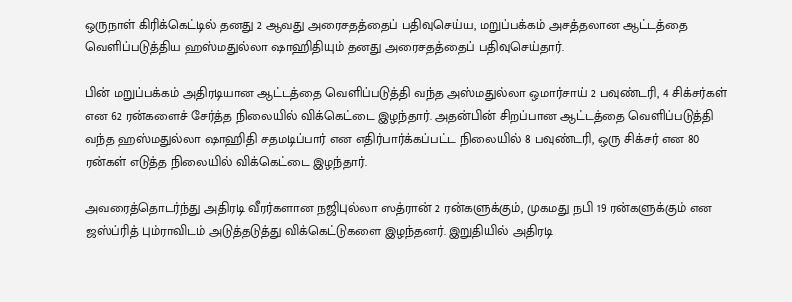ஒருநாள் கிரிக்கெட்டில் தனது 2 ஆவது அரைசதத்தைப் பதிவுசெய்ய, மறுப்பக்கம் அசத்தலான ஆட்டத்தை வெளிப்படுத்திய ஹஸ்மதுல்லா ஷாஹிதியும் தனது அரைசதத்தைப் பதிவுசெய்தார்.

பின் மறுப்பக்கம் அதிரடியான ஆட்டத்தை வெளிப்படுத்தி வந்த அஸ்மதுல்லா ஒமார்சாய் 2 பவுண்டரி, 4 சிக்சர்கள் என 62 ரன்களைச் சேர்த்த நிலையில் விக்கெட்டை இழந்தார். அதன்பின் சிறப்பான ஆட்டத்தை வெளிப்படுத்தி வந்த ஹஸ்மதுல்லா ஷாஹிதி சதமடிப்பார் என எதிர்பார்க்கப்பட்ட நிலையில் 8 பவுண்டரி, ஒரு சிக்சர் என 80 ரன்கள் எடுத்த நிலையில் விக்கெட்டை இழந்தார்.

அவரைத்தொடர்ந்து அதிரடி வீரர்களான நஜிபுல்லா ஸத்ரான் 2 ரன்களுக்கும், முகமது நபி 19 ரன்களுக்கும் என ஜஸ்ப்ரித் பும்ராவிடம் அடுத்தடுத்து விக்கெட்டுகளை இழந்தனர். இறுதியில் அதிரடி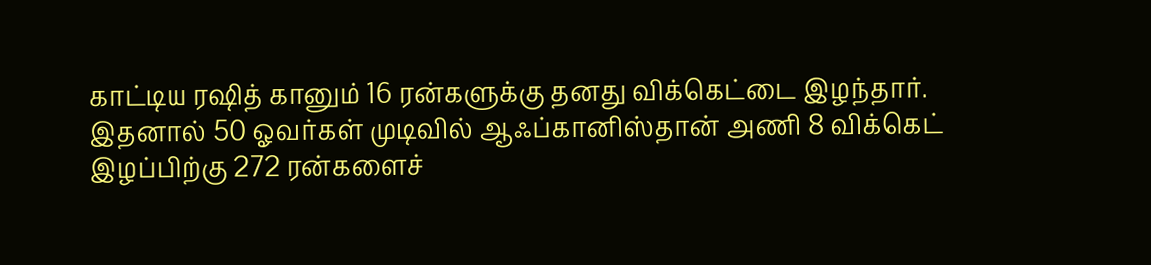காட்டிய ரஷித் கானும் 16 ரன்களுக்கு தனது விக்கெட்டை இழந்தார். இதனால் 50 ஓவர்கள் முடிவில் ஆஃப்கானிஸ்தான் அணி 8 விக்கெட் இழப்பிற்கு 272 ரன்களைச்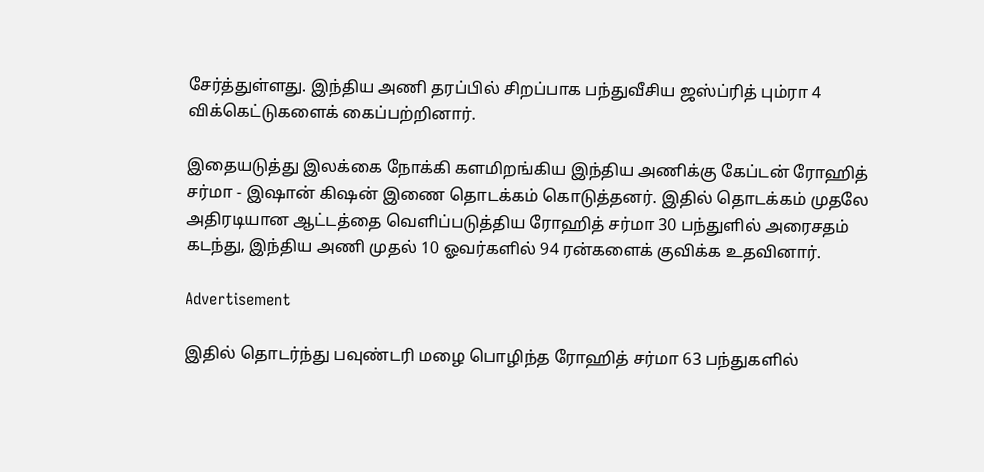சேர்த்துள்ளது. இந்திய அணி தரப்பில் சிறப்பாக பந்துவீசிய ஜஸ்ப்ரித் பும்ரா 4 விக்கெட்டுகளைக் கைப்பற்றினார்.

இதையடுத்து இலக்கை நோக்கி களமிறங்கிய இந்திய அணிக்கு கேப்டன் ரோஹித் சர்மா - இஷான் கிஷன் இணை தொடக்கம் கொடுத்தனர். இதில் தொடக்கம் முதலே அதிரடியான ஆட்டத்தை வெளிப்படுத்திய ரோஹித் சர்மா 30 பந்துளில் அரைசதம் கடந்து, இந்திய அணி முதல் 10 ஓவர்களில் 94 ரன்களைக் குவிக்க உதவினார்.

Advertisement

இதில் தொடர்ந்து பவுண்டரி மழை பொழிந்த ரோஹித் சர்மா 63 பந்துகளில்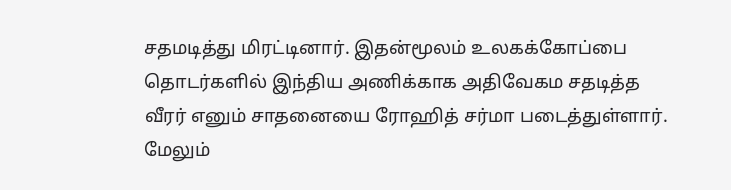சதமடித்து மிரட்டினார். இதன்மூலம் உலகக்கோப்பை தொடர்களில் இந்திய அணிக்காக அதிவேகம சதடித்த வீரர் எனும் சாதனையை ரோஹித் சர்மா படைத்துள்ளார். மேலும்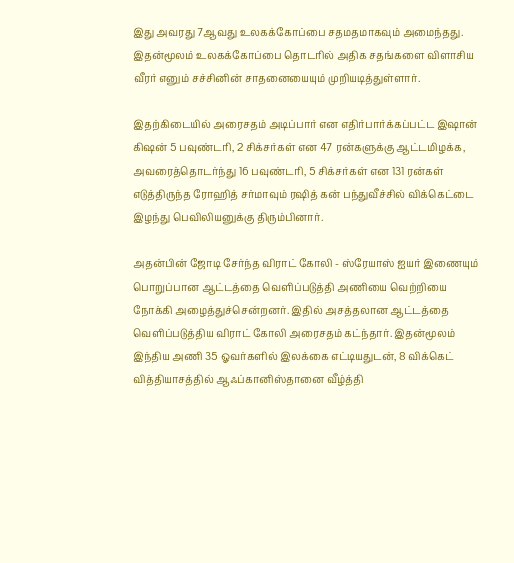இது அவரது 7ஆவது உலகக்கோப்பை சதமதமாகவும் அமைந்தது. இதன்மூலம் உலகக்கோப்பை தொடரில் அதிக சதங்களை விளாசிய வீரர் எனும் சச்சினின் சாதனையையும் முறியடித்துள்ளார்.

இதற்கிடையில் அரைசதம் அடிப்பார் என எதிர்பார்க்கப்பட்ட இஷான் கிஷன் 5 பவுண்டரி, 2 சிக்சர்கள் என 47 ரன்களுக்கு ஆட்டமிழக்க, அவரைத்தொடர்ந்து 16 பவுண்டரி, 5 சிக்சர்கள் என 131 ரன்கள் எடுத்திருந்த ரோஹித் சர்மாவும் ரஷித் கன் பந்துவீச்சில் விக்கெட்டை இழந்து பெவிலியனுக்கு திரும்பினார்.

அதன்பின் ஜோடி சேர்ந்த விராட் கோலி - ஸ்ரேயாஸ் ஐயர் இணையும் பொறுப்பான ஆட்டத்தை வெளிப்படுத்தி அணியை வெற்றியை நோக்கி அழைத்துச்சென்றனர். இதில் அசத்தலான ஆட்டத்தை வெளிப்படுத்திய விராட் கோலி அரைசதம் கட்ந்தார். இதன்மூலம் இந்திய அணி 35 ஓவர்களில் இலக்கை எட்டியதுடன், 8 விக்கெட் வித்தியாசத்தில் ஆஃப்கானிஸ்தானை வீழ்த்தி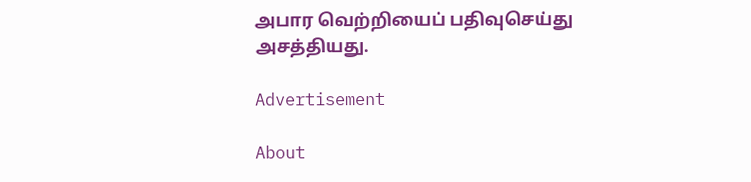அபார வெற்றியைப் பதிவுசெய்து அசத்தியது.

Advertisement

About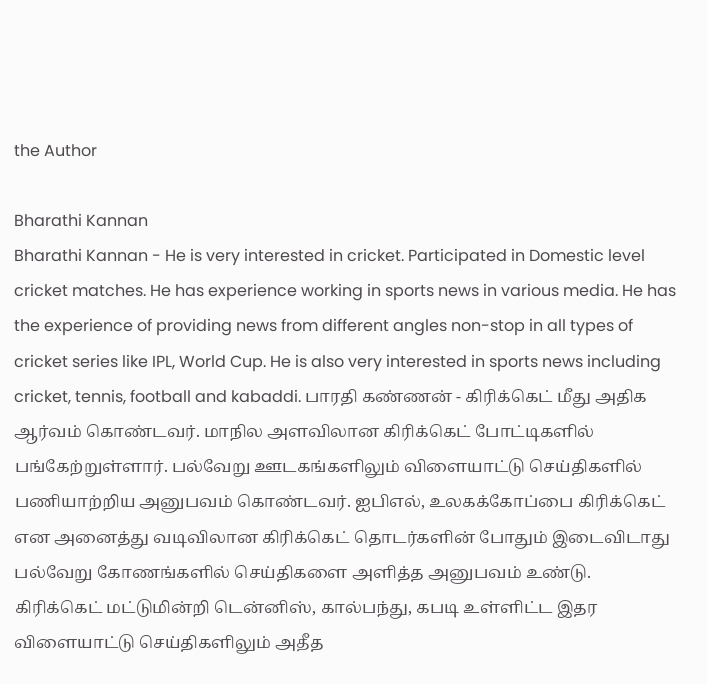the Author

Bharathi Kannan
Bharathi Kannan - He is very interested in cricket. Participated in Domestic level cricket matches. He has experience working in sports news in various media. He has the experience of providing news from different angles non-stop in all types of cricket series like IPL, World Cup. He is also very interested in sports news including cricket, tennis, football and kabaddi. பாரதி கண்ணன் - கிரிக்கெட் மீது அதிக ஆர்வம் கொண்டவர். மாநில அளவிலான கிரிக்கெட் போட்டிகளில் பங்கேற்றுள்ளார். பல்வேறு ஊடகங்களிலும் விளையாட்டு செய்திகளில் பணியாற்றிய அனுபவம் கொண்டவர். ஐபிஎல், உலகக்கோப்பை கிரிக்கெட் என அனைத்து வடிவிலான கிரிக்கெட் தொடர்களின் போதும் இடைவிடாது பல்வேறு கோணங்களில் செய்திகளை அளித்த அனுபவம் உண்டு. கிரிக்கெட் மட்டுமின்றி டென்னிஸ், கால்பந்து, கபடி உள்ளிட்ட இதர விளையாட்டு செய்திகளிலும் அதீத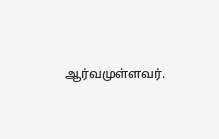ஆர்வமுள்ளவர்.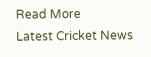Read More
Latest Cricket News